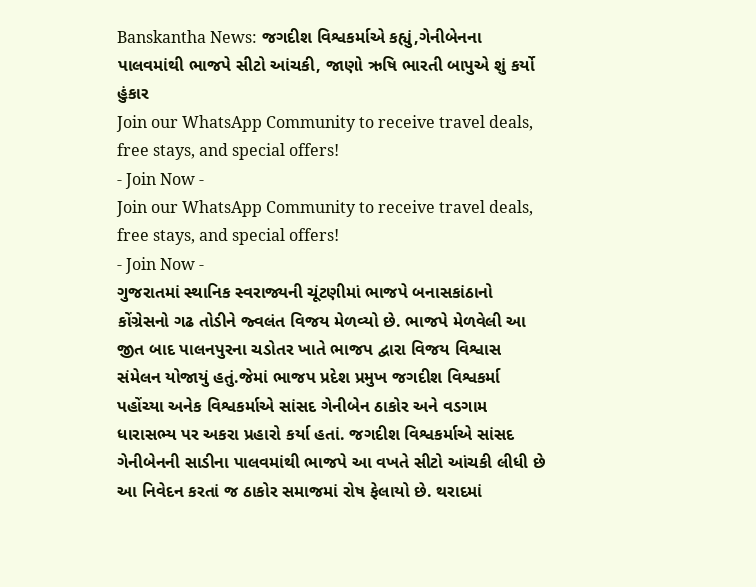Banskantha News: જગદીશ વિશ્વકર્માએ કહ્યું,ગેનીબેનના પાલવમાંથી ભાજપે સીટો આંચકી, જાણો ઋષિ ભારતી બાપુએ શું કર્યો હુંકાર
Join our WhatsApp Community to receive travel deals, free stays, and special offers!
- Join Now -
Join our WhatsApp Community to receive travel deals, free stays, and special offers!
- Join Now -
ગુજરાતમાં સ્થાનિક સ્વરાજ્યની ચૂંટણીમાં ભાજપે બનાસકાંઠાનો કોંગ્રેસનો ગઢ તોડીને જ્વલંત વિજય મેળવ્યો છે. ભાજપે મેળવેલી આ જીત બાદ પાલનપુરના ચડોતર ખાતે ભાજપ દ્વારા વિજય વિશ્વાસ સંમેલન યોજાયું હતું.જેમાં ભાજપ પ્રદેશ પ્રમુખ જગદીશ વિશ્વકર્મા પહોંચ્યા અનેક વિશ્વકર્માએ સાંસદ ગેનીબેન ઠાકોર અને વડગામ ધારાસભ્ય પર અકરા પ્રહારો કર્યા હતાં. જગદીશ વિશ્વકર્માએ સાંસદ ગેનીબેનની સાડીના પાલવમાંથી ભાજપે આ વખતે સીટો આંચકી લીધી છે આ નિવેદન કરતાં જ ઠાકોર સમાજમાં રોષ ફેલાયો છે. થરાદમાં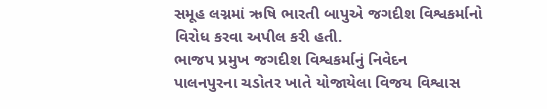સમૂહ લગ્નમાં ઋષિ ભારતી બાપુએ જગદીશ વિશ્વકર્માનો વિરોધ કરવા અપીલ કરી હતી.
ભાજપ પ્રમુખ જગદીશ વિશ્વકર્માનું નિવેદન
પાલનપુરના ચડોતર ખાતે યોજાયેલા વિજય વિશ્વાસ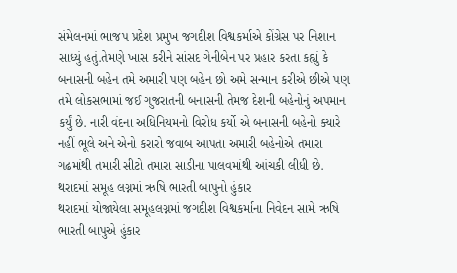સંમેલનમાં ભાજપ પ્રદેશ પ્રમુખ જગદીશ વિશ્વકર્માએ કોંગ્રેસ પર નિશાન સાધ્યું હતું.તેમણે ખાસ કરીને સાંસદ ગેનીબેન પર પ્રહાર કરતા કહ્યું કે બનાસની બહેન તમે અમારી પણ બહેન છો અમે સન્માન કરીએ છીએ પણ તમે લોકસભામાં જઈ ગુજરાતની બનાસની તેમજ દેશની બહેનોનું અપમાન કર્યું છે. નારી વંદના અધિનિયમનો વિરોધ કર્યો એ બનાસની બહેનો ક્યારે નહીં ભૂલે અને એનો કરારો જવાબ આપતા અમારી બહેનોએ તમારા ગઢમાંથી તમારી સીટો તમારા સાડીના પાલવમાંથી આંચકી લીધી છે.
થરાદમાં સમૂહ લગ્નમાં ઋષિ ભારતી બાપુનો હુંકાર
થરાદમાં યોજાયેલા સમૂહલગ્નમાં જગદીશ વિશ્વકર્માના નિવેદન સામે ઋષિ ભારતી બાપુએ હુંકાર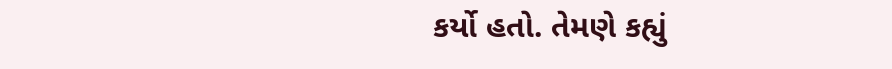કર્યો હતો. તેમણે કહ્યું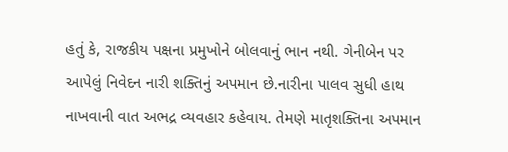હતું કે, રાજકીય પક્ષના પ્રમુખોને બોલવાનું ભાન નથી. ગેનીબેન પર આપેલું નિવેદન નારી શક્તિનું અપમાન છે.નારીના પાલવ સુધી હાથ નાખવાની વાત અભદ્ર વ્યવહાર કહેવાય. તેમણે માતૃશક્તિના અપમાન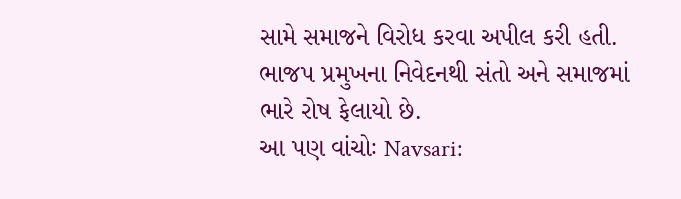સામે સમાજને વિરોધ કરવા અપીલ કરી હતી. ભાજપ પ્રમુખના નિવેદનથી સંતો અને સમાજમાં ભારે રોષ ફેલાયો છે.
આ પણ વાંચોઃ Navsari: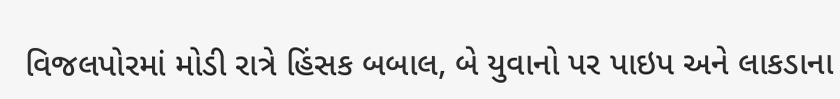વિજલપોરમાં મોડી રાત્રે હિંસક બબાલ, બે યુવાનો પર પાઇપ અને લાકડાના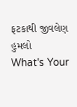ફટકાથી જીવલેણ હુમલો
What's Your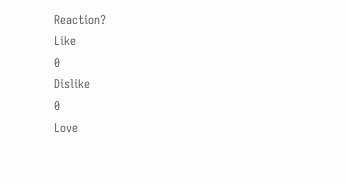Reaction?
Like
0
Dislike
0
Love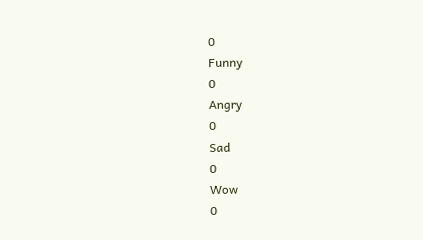0
Funny
0
Angry
0
Sad
0
Wow
0